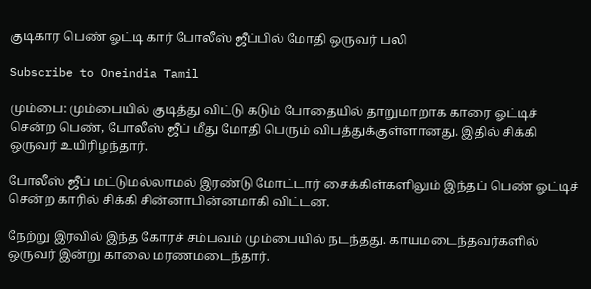குடிகார பெண் ஓட்டி கார் போலீஸ் ஜீப்பில் மோதி ஒருவர் பலி

Subscribe to Oneindia Tamil

மும்பை: மும்பையில் குடித்து விட்டு கடும் போதையில் தாறுமாறாக காரை ஓட்டிச் சென்ற பெண், போலீஸ் ஜீப் மீது மோதி பெரும் விபத்துக்குள்ளானது. இதில் சிக்கி ஒருவர் உயிரிழந்தார்.

போலீஸ் ஜீப் மட்டுமல்லாமல் இரண்டு மோட்டார் சைக்கிள்களிலும் இந்தப் பெண் ஓட்டிச் சென்ற காரில் சிக்கி சின்னாபின்னமாகி விட்டன.

நேற்று இரவில் இந்த கோரச் சம்பவம் மும்பையில் நடந்தது. காயமடைந்தவர்களில் ஒருவர் இன்று காலை மரணமடைந்தார்.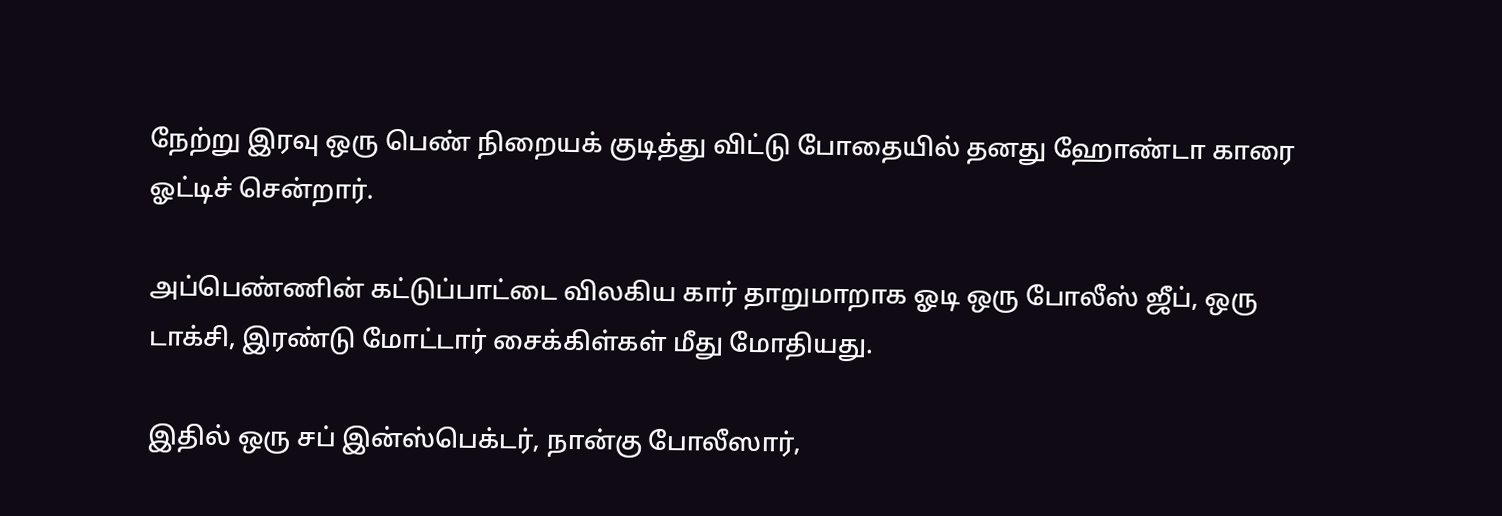நேற்று இரவு ஒரு பெண் நிறையக் குடித்து விட்டு போதையில் தனது ஹோண்டா காரை ஓட்டிச் சென்றார்.

அப்பெண்ணின் கட்டுப்பாட்டை விலகிய கார் தாறுமாறாக ஓடி ஒரு போலீஸ் ஜீப், ஒரு டாக்சி, இரண்டு மோட்டார் சைக்கிள்கள் மீது மோதியது.

இதில் ஒரு சப் இன்ஸ்பெக்டர், நான்கு போலீஸார்,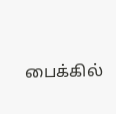பைக்கில்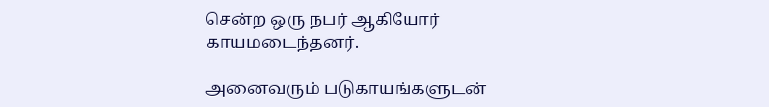சென்ற ஒரு நபர் ஆகியோர் காயமடைந்தனர்.

அனைவரும் படுகாயங்களுடன்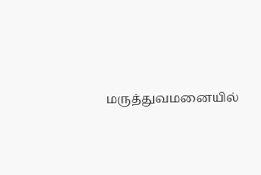மருத்துவமனையில்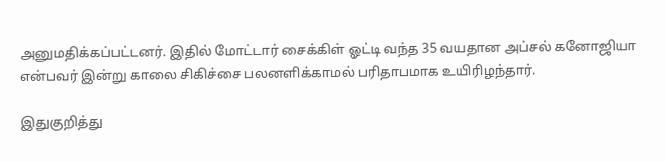அனுமதிக்கப்பட்டனர். இதில் மோட்டார் சைக்கிள் ஓட்டி வந்த 35 வயதான அப்சல் கனோஜியா என்பவர் இன்று காலை சிகிச்சை பலனளிக்காமல் பரிதாபமாக உயிரிழந்தார்.

இதுகுறித்து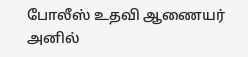போலீஸ் உதவி ஆணையர் அனில்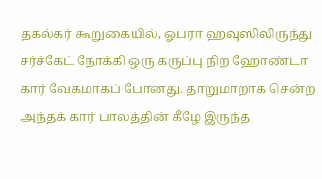தகல்கர் கூறுகையில், ஓபரா ஹவுஸிலிருந்து சர்ச்கேட் நோக்கி ஒரு கருப்பு நிற ஹோண்டா கார் வேகமாகப் போனது. தாறுமாறாக சென்ற அந்தக் கார் பாலத்தின் கீழே இருந்த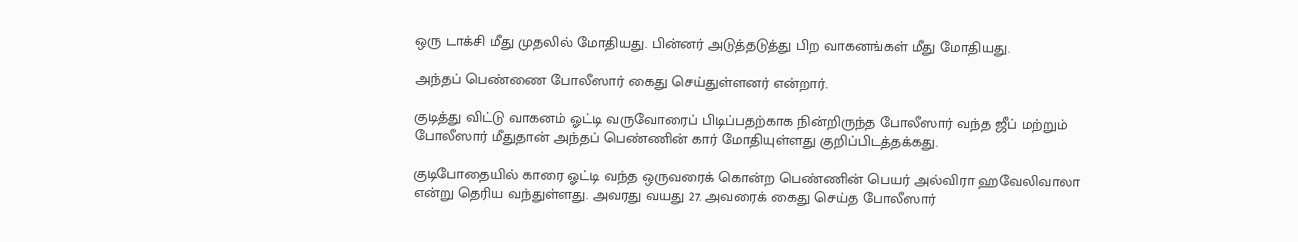ஒரு டாக்சி மீது முதலில் மோதியது. பின்னர் அடுத்தடுத்து பிற வாகனங்கள் மீது மோதியது.

அந்தப் பெண்ணை போலீஸார் கைது செய்துள்ளனர் என்றார்.

குடித்து விட்டு வாகனம் ஓட்டி வருவோரைப் பிடிப்பதற்காக நின்றிருந்த போலீஸார் வந்த ஜீப் மற்றும் போலீஸார் மீதுதான் அந்தப் பெண்ணின் கார் மோதியுள்ளது குறிப்பிடத்தக்கது.

குடிபோதையில் காரை ஓட்டி வந்த ஒருவரைக் கொன்ற பெண்ணின் பெயர் அல்விரா ஹவேலிவாலா என்று தெரிய வந்துள்ளது. அவரது வயது 27. அவரைக் கைது செய்த போலீஸார்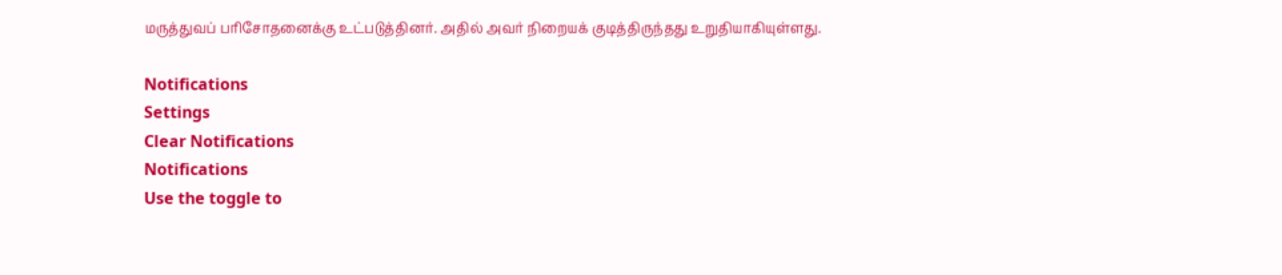மருத்துவப் பரிசோதனைக்கு உட்படுத்தினர். அதில் அவர் நிறையக் குடித்திருந்தது உறுதியாகியுள்ளது.

Notifications
Settings
Clear Notifications
Notifications
Use the toggle to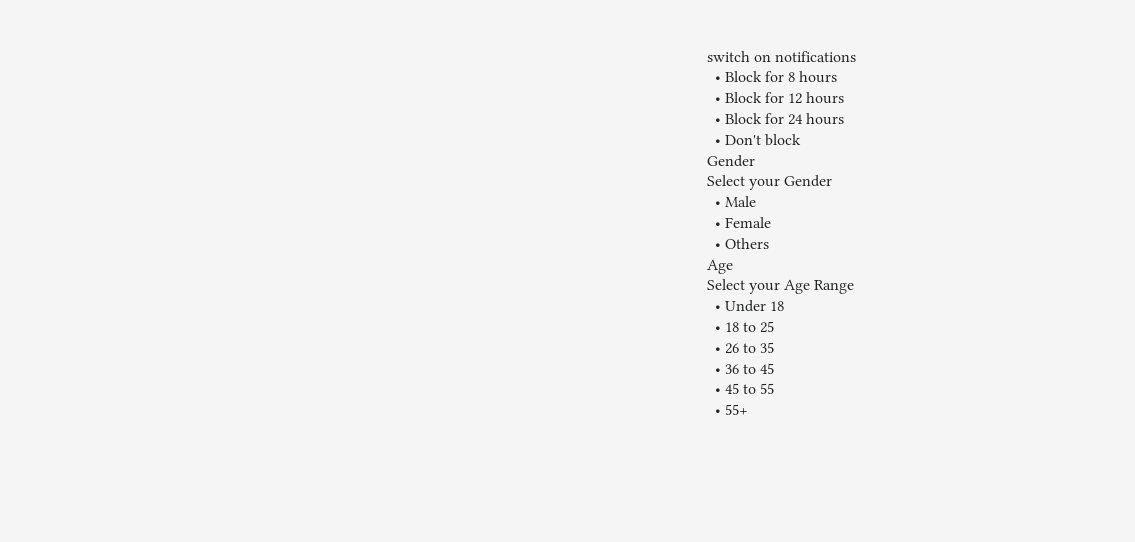switch on notifications
  • Block for 8 hours
  • Block for 12 hours
  • Block for 24 hours
  • Don't block
Gender
Select your Gender
  • Male
  • Female
  • Others
Age
Select your Age Range
  • Under 18
  • 18 to 25
  • 26 to 35
  • 36 to 45
  • 45 to 55
  • 55+